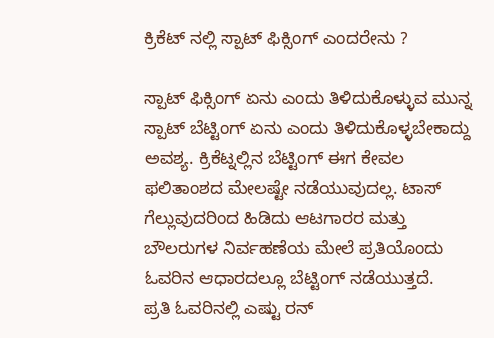ಕ್ರಿಕೆಟ್ ನಲ್ಲಿ ಸ್ಪಾಟ್ ಫಿಕ್ಸಿಂಗ್ ಎಂದರೇನು ?

ಸ್ಪಾಟ್ ಫಿಕ್ಸಿಂಗ್ ಏನು ಎಂದು ತಿಳಿದುಕೊಳ್ಳುವ ಮುನ್ನ ಸ್ಪಾಟ್ ಬೆಟ್ಟಿಂಗ್ ಏನು ಎಂದು ತಿಳಿದುಕೊಳ್ಳಬೇಕಾದ್ದು ಅವಶ್ಯ. ಕ್ರಿಕೆಟ್ನಲ್ಲಿನ ಬೆಟ್ಟಿಂಗ್ ಈಗ ಕೇವಲ ಫಲಿತಾಂಶದ ಮೇಲಷ್ಟೇ ನಡೆಯುವುದಲ್ಲ. ಟಾಸ್ ಗೆಲ್ಲುವುದರಿಂದ ಹಿಡಿದು ಆಟಗಾರರ ಮತ್ತು ಬೌಲರುಗಳ ನಿರ್ವಹಣೆಯ ಮೇಲೆ ಪ್ರತಿಯೊಂದು ಓವರಿನ ಆಧಾರದಲ್ಲೂ ಬೆಟ್ಟಿಂಗ್ ನಡೆಯುತ್ತದೆ.
ಪ್ರತಿ ಓವರಿನಲ್ಲಿ ಎಷ್ಟು ರನ್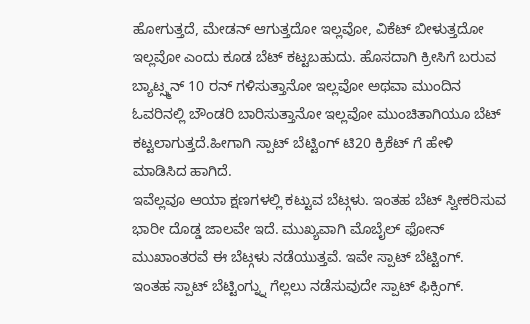ಹೋಗುತ್ತದೆ, ಮೇಡನ್ ಆಗುತ್ತದೋ ಇಲ್ಲವೋ, ವಿಕೆಟ್ ಬೀಳುತ್ತದೋ ಇಲ್ಲವೋ ಎಂದು ಕೂಡ ಬೆಟ್ ಕಟ್ಟಬಹುದು. ಹೊಸದಾಗಿ ಕ್ರೀಸಿಗೆ ಬರುವ ಬ್ಯಾಟ್ಸ್ಮನ್ 10 ರನ್ ಗಳಿಸುತ್ತಾನೋ ಇಲ್ಲವೋ ಅಥವಾ ಮುಂದಿನ ಓವರಿನಲ್ಲಿ ಬೌಂಡರಿ ಬಾರಿಸುತ್ತಾನೋ ಇಲ್ಲವೋ ಮುಂಚಿತಾಗಿಯೂ ಬೆಟ್ ಕಟ್ಟಲಾಗುತ್ತದೆ.ಹೀಗಾಗಿ ಸ್ಪಾಟ್ ಬೆಟ್ಟಿಂಗ್ ಟಿ20 ಕ್ರಿಕೆಟ್ ಗೆ ಹೇಳಿ ಮಾಡಿಸಿದ ಹಾಗಿದೆ.
ಇವೆಲ್ಲವೂ ಆಯಾ ಕ್ಷಣಗಳಲ್ಲಿ ಕಟ್ಟುವ ಬೆಟ್ಗಳು. ಇಂತಹ ಬೆಟ್ ಸ್ವೀಕರಿಸುವ ಭಾರೀ ದೊಡ್ಡ ಜಾಲವೇ ಇದೆ. ಮುಖ್ಯವಾಗಿ ಮೊಬೈಲ್ ಫೋನ್ ಮುಖಾಂತರವೆ ಈ ಬೆಟ್ಗಳು ನಡೆಯುತ್ತವೆ. ಇವೇ ಸ್ಪಾಟ್ ಬೆಟ್ಟಿಂಗ್.
ಇಂತಹ ಸ್ಪಾಟ್ ಬೆಟ್ಟಿಂಗ್ನ್ನು ಗೆಲ್ಲಲು ನಡೆಸುವುದೇ ಸ್ಪಾಟ್ ಫಿಕ್ಸಿಂಗ್.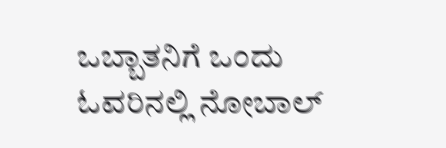ಒಬ್ಬಾತನಿಗೆ ಒಂದು ಓವರಿನಲ್ಲಿ ನೋಬಾಲ್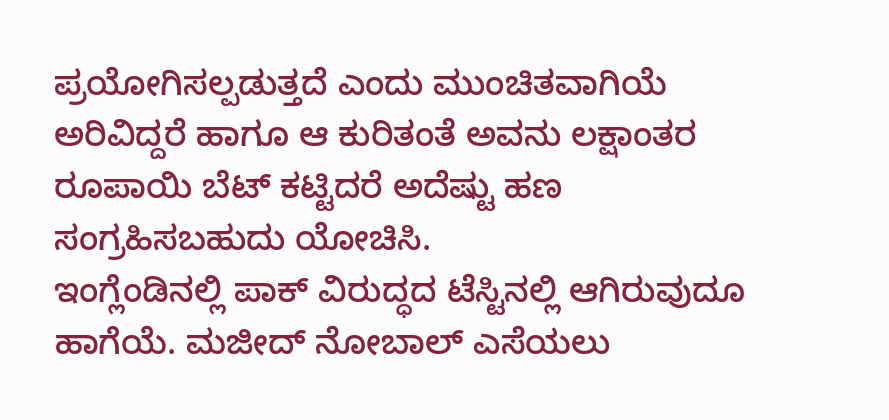ಪ್ರಯೋಗಿಸಲ್ಪಡುತ್ತದೆ ಎಂದು ಮುಂಚಿತವಾಗಿಯೆ ಅರಿವಿದ್ದರೆ ಹಾಗೂ ಆ ಕುರಿತಂತೆ ಅವನು ಲಕ್ಷಾಂತರ ರೂಪಾಯಿ ಬೆಟ್ ಕಟ್ಟಿದರೆ ಅದೆಷ್ಟು ಹಣ ಸಂಗ್ರಹಿಸಬಹುದು ಯೋಚಿಸಿ.
ಇಂಗ್ಲೆಂಡಿನಲ್ಲಿ ಪಾಕ್ ವಿರುದ್ಧದ ಟೆಸ್ಟಿನಲ್ಲಿ ಆಗಿರುವುದೂ ಹಾಗೆಯೆ. ಮಜೀದ್ ನೋಬಾಲ್ ಎಸೆಯಲು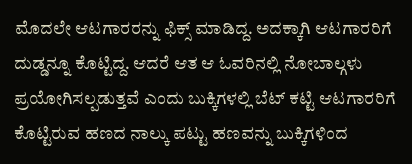ಮೊದಲೇ ಆಟಗಾರರನ್ನು ಫಿಕ್ಸ್ ಮಾಡಿದ್ದ. ಅದಕ್ಕಾಗಿ ಆಟಗಾರರಿಗೆ ದುಡ್ಡನ್ನೂ ಕೊಟ್ಟಿದ್ದ. ಆದರೆ ಆತ ಆ ಓವರಿನಲ್ಲಿ ನೋಬಾಲ್ಗಳು ಪ್ರಯೋಗಿಸಲ್ಪಡುತ್ತವೆ ಎಂದು ಬುಕ್ಕಿಗಳಲ್ಲಿ ಬೆಟ್ ಕಟ್ಟಿ ಆಟಗಾರರಿಗೆ ಕೊಟ್ಟಿರುವ ಹಣದ ನಾಲ್ಕು ಪಟ್ಟು ಹಣವನ್ನು ಬುಕ್ಕಿಗಳಿಂದ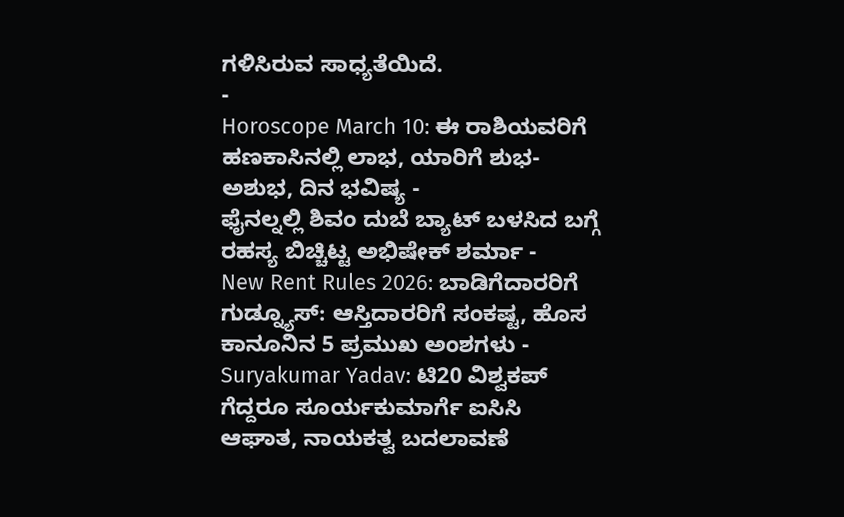ಗಳಿಸಿರುವ ಸಾಧ್ಯತೆಯಿದೆ.
-
Horoscope March 10: ಈ ರಾಶಿಯವರಿಗೆ ಹಣಕಾಸಿನಲ್ಲಿ ಲಾಭ, ಯಾರಿಗೆ ಶುಭ-ಅಶುಭ, ದಿನ ಭವಿಷ್ಯ -
ಫೈನಲ್ನಲ್ಲಿ ಶಿವಂ ದುಬೆ ಬ್ಯಾಟ್ ಬಳಸಿದ ಬಗ್ಗೆ ರಹಸ್ಯ ಬಿಚ್ಚಿಟ್ಟ ಅಭಿಷೇಕ್ ಶರ್ಮಾ -
New Rent Rules 2026: ಬಾಡಿಗೆದಾರರಿಗೆ ಗುಡ್ನ್ಯೂಸ್: ಆಸ್ತಿದಾರರಿಗೆ ಸಂಕಷ್ಟ, ಹೊಸ ಕಾನೂನಿನ 5 ಪ್ರಮುಖ ಅಂಶಗಳು -
Suryakumar Yadav: ಟಿ20 ವಿಶ್ವಕಪ್ ಗೆದ್ದರೂ ಸೂರ್ಯಕುಮಾರ್ಗೆ ಐಸಿಸಿ ಆಘಾತ, ನಾಯಕತ್ವ ಬದಲಾವಣೆ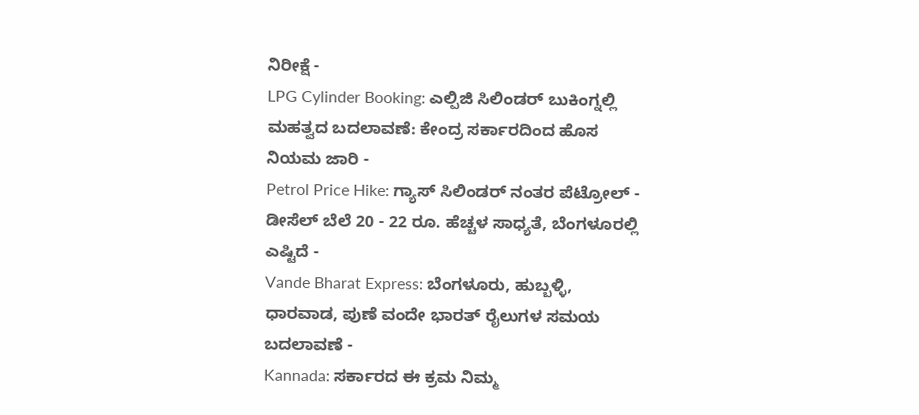ನಿರೀಕ್ಷೆ -
LPG Cylinder Booking: ಎಲ್ಪಿಜಿ ಸಿಲಿಂಡರ್ ಬುಕಿಂಗ್ನಲ್ಲಿ ಮಹತ್ವದ ಬದಲಾವಣೆ: ಕೇಂದ್ರ ಸರ್ಕಾರದಿಂದ ಹೊಸ ನಿಯಮ ಜಾರಿ -
Petrol Price Hike: ಗ್ಯಾಸ್ ಸಿಲಿಂಡರ್ ನಂತರ ಪೆಟ್ರೋಲ್ - ಡೀಸೆಲ್ ಬೆಲೆ 20 - 22 ರೂ. ಹೆಚ್ಚಳ ಸಾಧ್ಯತೆ, ಬೆಂಗಳೂರಲ್ಲಿ ಎಷ್ಟಿದೆ -
Vande Bharat Express: ಬೆಂಗಳೂರು, ಹುಬ್ಬಳ್ಳಿ, ಧಾರವಾಡ, ಪುಣೆ ವಂದೇ ಭಾರತ್ ರೈಲುಗಳ ಸಮಯ ಬದಲಾವಣೆ -
Kannada: ಸರ್ಕಾರದ ಈ ಕ್ರಮ ನಿಮ್ಮ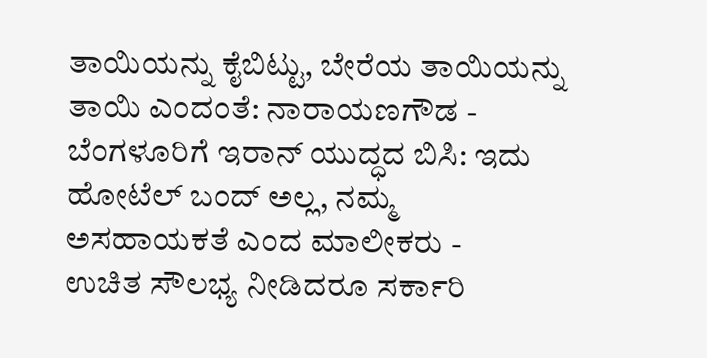ತಾಯಿಯನ್ನು ಕೈಬಿಟ್ಟು, ಬೇರೆಯ ತಾಯಿಯನ್ನು ತಾಯಿ ಎಂದಂತೆ: ನಾರಾಯಣಗೌಡ -
ಬೆಂಗಳೂರಿಗೆ ಇರಾನ್ ಯುದ್ಧದ ಬಿಸಿ: ಇದು ಹೋಟೆಲ್ ಬಂದ್ ಅಲ್ಲ, ನಮ್ಮ ಅಸಹಾಯಕತೆ ಎಂದ ಮಾಲೀಕರು -
ಉಚಿತ ಸೌಲಭ್ಯ ನೀಡಿದರೂ ಸರ್ಕಾರಿ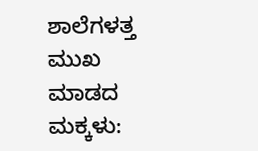ಶಾಲೆಗಳತ್ತ ಮುಖ ಮಾಡದ ಮಕ್ಕಳು: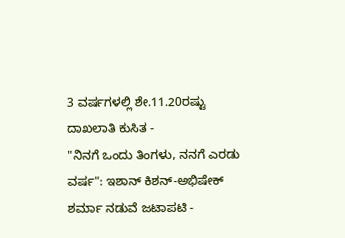3 ವರ್ಷಗಳಲ್ಲಿ ಶೇ.11.20ರಷ್ಟು ದಾಖಲಾತಿ ಕುಸಿತ -
"ನಿನಗೆ ಒಂದು ತಿಂಗಳು, ನನಗೆ ಎರಡು ವರ್ಷ": ಇಶಾನ್ ಕಿಶನ್-ಅಭಿಷೇಕ್ ಶರ್ಮಾ ನಡುವೆ ಜಟಾಪಟಿ -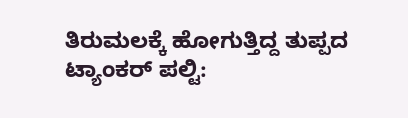ತಿರುಮಲಕ್ಕೆ ಹೋಗುತ್ತಿದ್ದ ತುಪ್ಪದ ಟ್ಯಾಂಕರ್ ಪಲ್ಟಿ: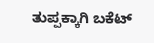ತುಪ್ಪಕ್ಕಾಗಿ ಬಕೆಟ್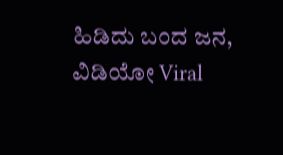ಹಿಡಿದು ಬಂದ ಜನ, ವಿಡಿಯೋ Viral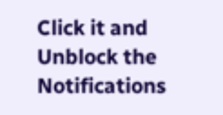Click it and Unblock the Notifications